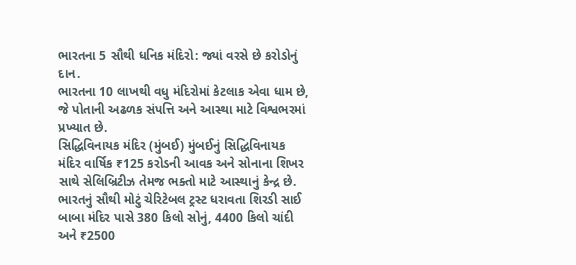ભારતના 5 સૌથી ધનિક મંદિરો: જ્યાં વરસે છે કરોડોનું દાન.
ભારતના 10 લાખથી વધુ મંદિરોમાં કેટલાક એવા ધામ છે, જે પોતાની અઢળક સંપત્તિ અને આસ્થા માટે વિશ્વભરમાં પ્રખ્યાત છે.
સિદ્ધિવિનાયક મંદિર (મુંબઈ) મુંબઈનું સિદ્ધિવિનાયક મંદિર વાર્ષિક ₹125 કરોડની આવક અને સોનાના શિખર સાથે સેલિબ્રિટીઝ તેમજ ભક્તો માટે આસ્થાનું કેન્દ્ર છે.
ભારતનું સૌથી મોટું ચેરિટેબલ ટ્રસ્ટ ધરાવતા શિરડી સાઈ બાબા મંદિર પાસે 380 કિલો સોનું, 4400 કિલો ચાંદી અને ₹2500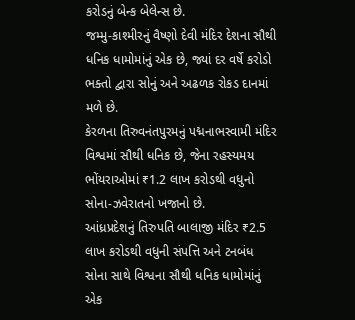કરોડનું બેન્ક બેલેન્સ છે.
જમ્મુ-કાશ્મીરનું વૈષ્ણો દેવી મંદિર દેશના સૌથી ધનિક ધામોમાંનું એક છે, જ્યાં દર વર્ષે કરોડો ભક્તો દ્વારા સોનું અને અઢળક રોકડ દાનમાં મળે છે.
કેરળના તિરુવનંતપુરમનું પદ્મનાભસ્વામી મંદિર વિશ્વમાં સૌથી ધનિક છે, જેના રહસ્યમય ભોંયરાઓમાં ₹1.2 લાખ કરોડથી વધુનો સોના-ઝવેરાતનો ખજાનો છે.
આંધ્રપ્રદેશનું તિરુપતિ બાલાજી મંદિર ₹2.5 લાખ કરોડથી વધુની સંપત્તિ અને ટનબંધ સોના સાથે વિશ્વના સૌથી ધનિક ધામોમાંનું એક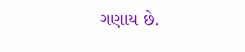ગણાય છે.